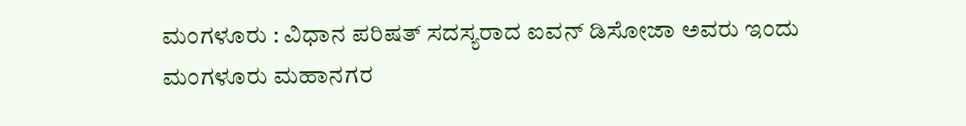ಮಂಗಳೂರು : ವಿಧಾನ ಪರಿಷತ್ ಸದಸ್ಯರಾದ ಐವನ್ ಡಿಸೋಜಾ ಅವರು ಇಂದು ಮಂಗಳೂರು ಮಹಾನಗರ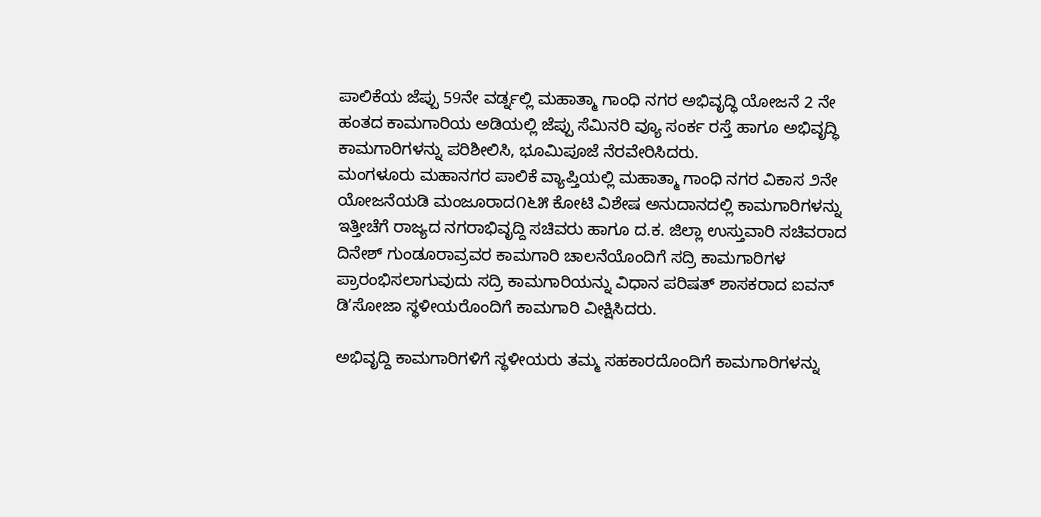ಪಾಲಿಕೆಯ ಜೆಪ್ಪು 59ನೇ ವರ್ಡ್ನಲ್ಲಿ ಮಹಾತ್ಮಾ ಗಾಂಧಿ ನಗರ ಅಭಿವೃದ್ಧಿ ಯೋಜನೆ 2 ನೇ ಹಂತದ ಕಾಮಗಾರಿಯ ಅಡಿಯಲ್ಲಿ ಜೆಪ್ಪು ಸೆಮಿನರಿ ವ್ಯೂ ಸಂರ್ಕ ರಸ್ತೆ ಹಾಗೂ ಅಭಿವೃದ್ಧಿ ಕಾಮಗಾರಿಗಳನ್ನು ಪರಿಶೀಲಿಸಿ, ಭೂಮಿಪೂಜೆ ನೆರವೇರಿಸಿದರು.
ಮಂಗಳೂರು ಮಹಾನಗರ ಪಾಲಿಕೆ ವ್ಯಾಪ್ತಿಯಲ್ಲಿ ಮಹಾತ್ಮಾ ಗಾಂಧಿ ನಗರ ವಿಕಾಸ ೨ನೇ ಯೋಜನೆಯಡಿ ಮಂಜೂರಾದ೧೬೫ ಕೋಟಿ ವಿಶೇಷ ಅನುದಾನದಲ್ಲಿ ಕಾಮಗಾರಿಗಳನ್ನು ಇತ್ತೀಚೆಗೆ ರಾಜ್ಯದ ನಗರಾಭಿವೃದ್ದಿ ಸಚಿವರು ಹಾಗೂ ದ.ಕ. ಜಿಲ್ಲಾ ಉಸ್ತುವಾರಿ ಸಚಿವರಾದ ದಿನೇಶ್ ಗುಂಡೂರಾವ್ರವರ ಕಾಮಗಾರಿ ಚಾಲನೆಯೊಂದಿಗೆ ಸದ್ರಿ ಕಾಮಗಾರಿಗಳ ಪ್ರಾರಂಭಿಸಲಾಗುವುದು ಸದ್ರಿ ಕಾಮಗಾರಿಯನ್ನು ವಿಧಾನ ಪರಿಷತ್ ಶಾಸಕರಾದ ಐವನ್ ಡಿʼಸೋಜಾ ಸ್ಥಳೀಯರೊಂದಿಗೆ ಕಾಮಗಾರಿ ವೀಕ್ಷಿಸಿದರು.

ಅಭಿವೃದ್ದಿ ಕಾಮಗಾರಿಗಳಿಗೆ ಸ್ಥಳೀಯರು ತಮ್ಮ ಸಹಕಾರದೊಂದಿಗೆ ಕಾಮಗಾರಿಗಳನ್ನು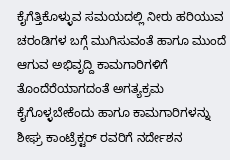ಕೈಗೆತ್ತಿಕೊಳ್ಳುವ ಸಮಯದಲ್ಲಿ ನೀರು ಹರಿಯುವ ಚರಂಡಿಗಳ ಬಗ್ಗೆ ಮುಗಿಸುವಂತೆ ಹಾಗೂ ಮುಂದೆ ಆಗುವ ಅಭಿವೃದ್ದಿ ಕಾಮಗಾರಿಗಳಿಗೆ ತೊಂದೆರೆಯಾಗದಂತೆ ಅಗತ್ಯಕ್ರಮ ಕೈಗೊಳ್ಳಬೇಕೆಂದು ಹಾಗೂ ಕಾಮಗಾರಿಗಳನ್ನು ಶೀಘ್ರ ಕಾಂಟ್ರೆಕ್ಟರ್ ರವರಿಗೆ ನರ್ದೇಶನ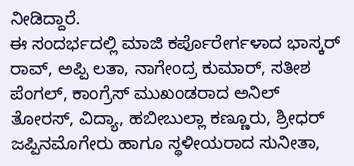ನೀಡಿದ್ದಾರೆ.
ಈ ಸಂದರ್ಭದಲ್ಲಿ ಮಾಜಿ ಕರ್ಪೊರೇರ್ಗಳಾದ ಭಾಸ್ಕರ್ ರಾವ್, ಅಪ್ಪಿ ಲತಾ, ನಾಗೇಂದ್ರ ಕುಮಾರ್, ಸತೀಶ ಪೆಂಗಲ್, ಕಾಂಗ್ರೆಸ್ ಮುಖಂಡರಾದ ಅನಿಲ್ ತೋರಸ್, ವಿದ್ಯಾ, ಹಬೀಬುಲ್ಲಾ ಕಣ್ಣೂರು, ಶ್ರೀಧರ್ ಜಪ್ಪಿನಮೊಗೇರು ಹಾಗೂ ಸ್ಥಳೀಯರಾದ ಸುನೀತಾ,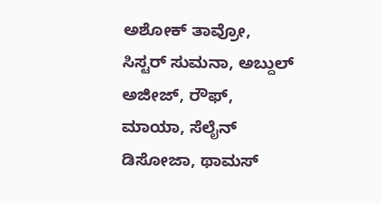ಅಶೋಕ್ ತಾವ್ರೋ, ಸಿಸ್ಟರ್ ಸುಮನಾ, ಅಬ್ದುಲ್ ಅಜೀಜ್, ರೌಫ್, ಮಾಯಾ, ಸೆಲೈನ್ ಡಿಸೋಜಾ, ಥಾಮಸ್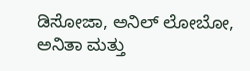ಡಿಸೋಜಾ, ಅನಿಲ್ ಲೋಬೋ, ಅನಿತಾ ಮತ್ತು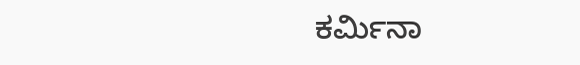ಕರ್ಮಿನಾ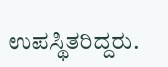ಉಪಸ್ಥಿತರಿದ್ದರು.